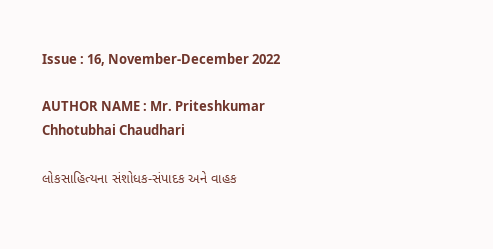Issue : 16, November-December 2022

AUTHOR NAME : Mr. Priteshkumar Chhotubhai Chaudhari

લોકસાહિત્યના સંશોધક-સંપાદક અને વાહક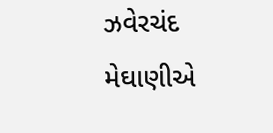ઝવેરચંદ મેઘાણીએ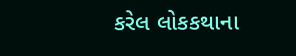કરેલ લોકકથાના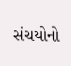સંચયોનો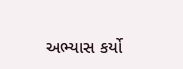અભ્યાસ કર્યો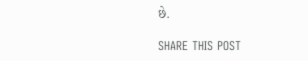છે.

SHARE THIS POST